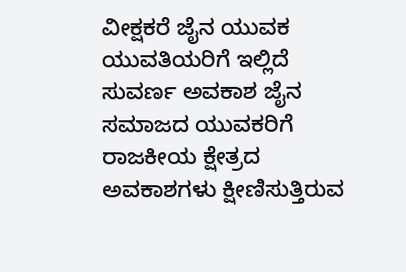ವೀಕ್ಷಕರೆ ಜೈನ ಯುವಕ ಯುವತಿಯರಿಗೆ ಇಲ್ಲಿದೆ ಸುವರ್ಣ ಅವಕಾಶ ಜೈನ ಸಮಾಜದ ಯುವಕರಿಗೆ ರಾಜಕೀಯ ಕ್ಷೇತ್ರದ ಅವಕಾಶಗಳು ಕ್ಷೀಣಿಸುತ್ತಿರುವ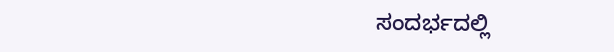ಸಂದರ್ಭದಲ್ಲಿ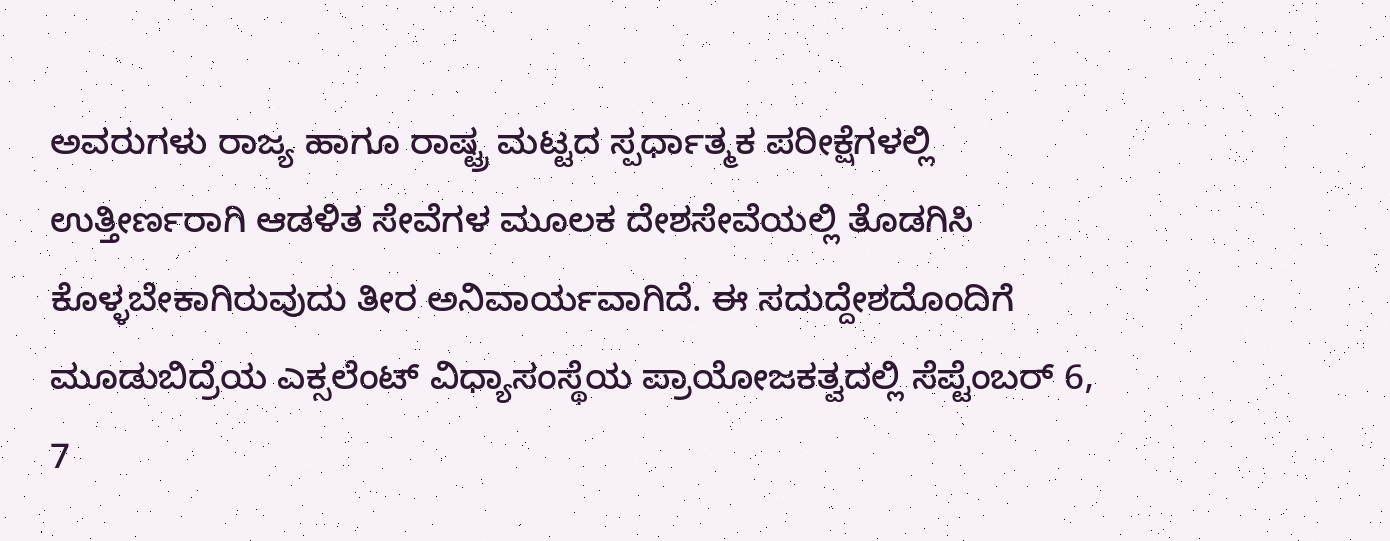ಅವರುಗಳು ರಾಜ್ಯ ಹಾಗೂ ರಾಷ್ಟ್ರ ಮಟ್ಟದ ಸ್ಪರ್ಧಾತ್ಮಕ ಪರೀಕ್ಷೆಗಳಲ್ಲಿ ಉತ್ತೀರ್ಣರಾಗಿ ಆಡಳಿತ ಸೇವೆಗಳ ಮೂಲಕ ದೇಶಸೇವೆಯಲ್ಲಿ ತೊಡಗಿಸಿ ಕೊಳ್ಳಬೇಕಾಗಿರುವುದು ತೀರ ಅನಿವಾರ್ಯವಾಗಿದೆ. ಈ ಸದುದ್ದೇಶದೊಂದಿಗೆ ಮೂಡುಬಿದ್ರೆಯ ಎಕ್ಸಲೆಂಟ್ ವಿಧ್ಯಾಸಂಸ್ಥೆಯ ಪ್ರಾಯೋಜಕತ್ವದಲ್ಲಿ ಸೆಪ್ಟೆಂಬರ್ 6, 7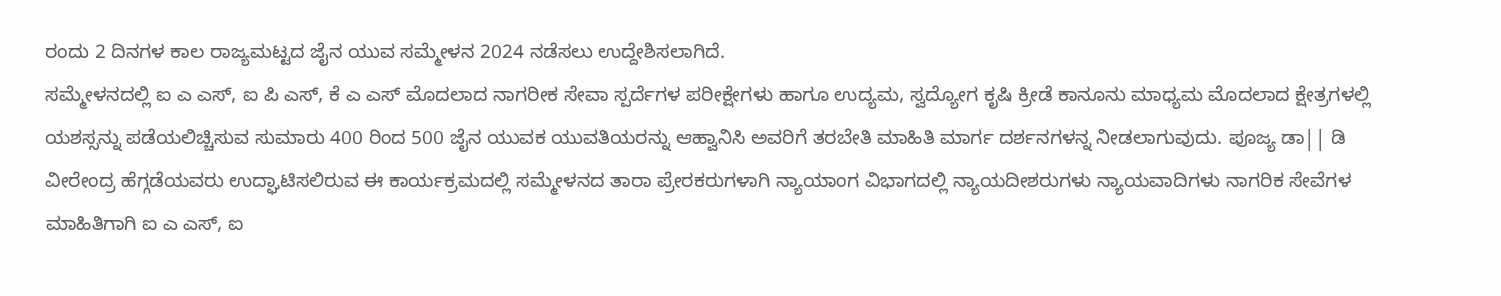ರಂದು 2 ದಿನಗಳ ಕಾಲ ರಾಜ್ಯಮಟ್ಟದ ಜೈನ ಯುವ ಸಮ್ಮೇಳನ 2024 ನಡೆಸಲು ಉದ್ದೇಶಿಸಲಾಗಿದೆ.
ಸಮ್ಮೇಳನದಲ್ಲಿ ಐ ಎ ಎಸ್, ಐ ಪಿ ಎಸ್, ಕೆ ಎ ಎಸ್ ಮೊದಲಾದ ನಾಗರೀಕ ಸೇವಾ ಸ್ಪರ್ದೆಗಳ ಪರೀಕ್ಷೇಗಳು ಹಾಗೂ ಉದ್ಯಮ, ಸ್ವದ್ಯೋಗ ಕೃಷಿ ಕ್ರೀಡೆ ಕಾನೂನು ಮಾಧ್ಯಮ ಮೊದಲಾದ ಕ್ಷೇತ್ರಗಳಲ್ಲಿ ಯಶಸ್ಸನ್ನು ಪಡೆಯಲಿಚ್ಚಿಸುವ ಸುಮಾರು 400 ರಿಂದ 500 ಜೈನ ಯುವಕ ಯುವತಿಯರನ್ನು ಆಹ್ವಾನಿಸಿ ಅವರಿಗೆ ತರಬೇತಿ ಮಾಹಿತಿ ಮಾರ್ಗ ದರ್ಶನಗಳನ್ನ ನೀಡಲಾಗುವುದು. ಪೂಜ್ಯ ಡಾ|| ಡಿ ವೀರೇಂದ್ರ ಹೆಗ್ಗಡೆಯವರು ಉದ್ಘಾಟಿಸಲಿರುವ ಈ ಕಾರ್ಯಕ್ರಮದಲ್ಲಿ ಸಮ್ಮೇಳನದ ತಾರಾ ಪ್ರೇರಕರುಗಳಾಗಿ ನ್ಯಾಯಾಂಗ ವಿಭಾಗದಲ್ಲಿ ನ್ಯಾಯದೀಶರುಗಳು ನ್ಯಾಯವಾದಿಗಳು ನಾಗರಿಕ ಸೇವೆಗಳ ಮಾಹಿತಿಗಾಗಿ ಐ ಎ ಎಸ್, ಐ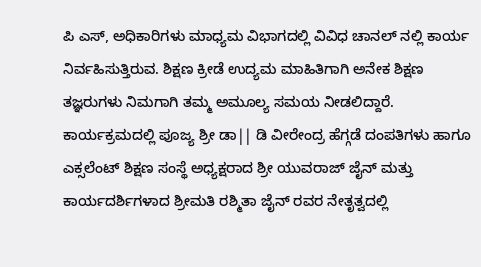ಪಿ ಎಸ್, ಅಧಿಕಾರಿಗಳು ಮಾಧ್ಯಮ ವಿಭಾಗದಲ್ಲಿ ವಿವಿಧ ಚಾನಲ್ ನಲ್ಲಿ ಕಾರ್ಯ ನಿರ್ವಹಿಸುತ್ತಿರುವ. ಶಿಕ್ಷಣ ಕ್ರೀಡೆ ಉದ್ಯಮ ಮಾಹಿತಿಗಾಗಿ ಅನೇಕ ಶಿಕ್ಷಣ ತಜ್ಞರುಗಳು ನಿಮಗಾಗಿ ತಮ್ಮ ಅಮೂಲ್ಯ ಸಮಯ ನೀಡಲಿದ್ದಾರೆ. ಕಾರ್ಯಕ್ರಮದಲ್ಲಿ ಪೂಜ್ಯ ಶ್ರೀ ಡಾ|| ಡಿ ವೀರೇಂದ್ರ ಹೆಗ್ಗಡೆ ದಂಪತಿಗಳು ಹಾಗೂ ಎಕ್ಸಲೆಂಟ್ ಶಿಕ್ಷಣ ಸಂಸ್ಥೆ ಅಧ್ಯಕ್ಷರಾದ ಶ್ರೀ ಯುವರಾಜ್ ಜೈನ್ ಮತ್ತು ಕಾರ್ಯದರ್ಶಿಗಳಾದ ಶ್ರೀಮತಿ ರಶ್ಮಿತಾ ಜೈನ್ ರವರ ನೇತೃತ್ವದಲ್ಲಿ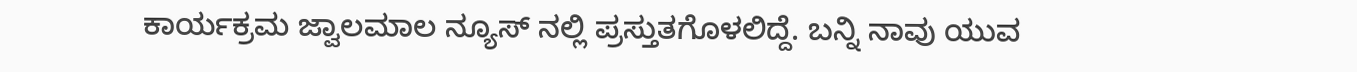ಕಾರ್ಯಕ್ರಮ ಜ್ವಾಲಮಾಲ ನ್ಯೂಸ್ ನಲ್ಲಿ ಪ್ರಸ್ತುತಗೊಳಲಿದ್ದೆ. ಬನ್ನಿ ನಾವು ಯುವ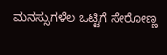ಮನಸ್ಸುಗಳೆಲ ಒಟ್ಟಿಗೆ ಸೇರೋಣ್ಣ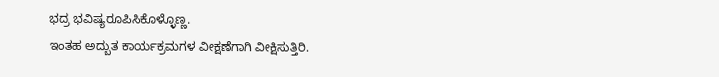ಭದ್ರ ಭವಿಷ್ಯರೂಪಿಸಿಕೊಳ್ಳೊಣ್ಣ.
ಇಂತಹ ಅದ್ಬುತ ಕಾರ್ಯಕ್ರಮಗಳ ವೀಕ್ಷಣೆಗಾಗಿ ವೀಕ್ಷಿಸುತ್ತಿರಿ.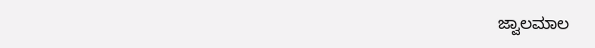ಜ್ವಾಲಮಾಲ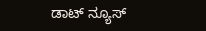ಡಾಟ್ ನ್ಯೂಸ್